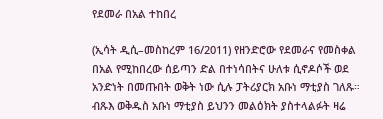የደመራ በአል ተከበረ

(ኢሳት ዲሲ–መስከረም 16/2011) የዘንድሮው የደመራና የመስቀል በአል የሚከበረው ሰይጣን ድል በተነሳበትና ሁለቱ ሲኖዶሶች ወደ አንድነት በመጡበት ወቅት ነው ሲሉ ፓትሪያርክ አቡነ ማቲያስ ገለጹ። ብጹእ ወቅዱስ አቡነ ማቲያስ ይህንን መልዕክት ያስተላልፉት ዛሬ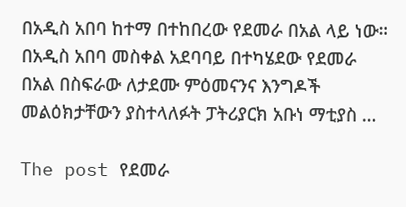በአዲስ አበባ ከተማ በተከበረው የደመራ በአል ላይ ነው። በአዲስ አበባ መስቀል አደባባይ በተካሄደው የደመራ በአል በስፍራው ለታደሙ ምዕመናንና እንግዶች መልዕክታቸውን ያስተላለፉት ፓትሪያርክ አቡነ ማቲያስ …

The post የደመራ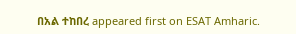በአል ተከበረ appeared first on ESAT Amharic.